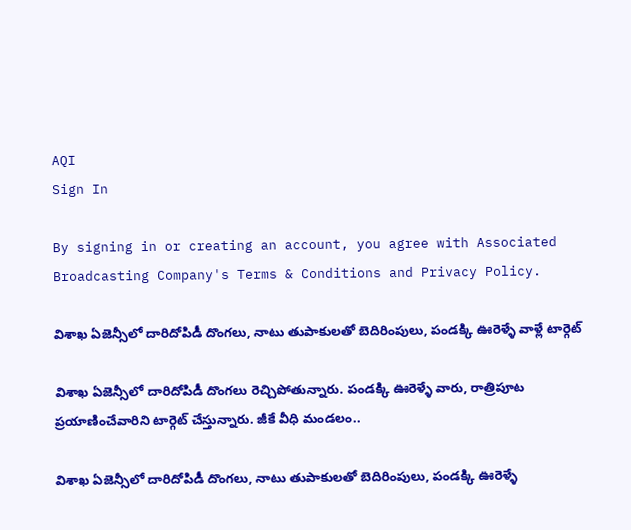AQI
Sign In

By signing in or creating an account, you agree with Associated Broadcasting Company's Terms & Conditions and Privacy Policy.

విశాఖ ఏజెన్సీలో దారిదోపిడీ దొంగలు, నాటు తుపాకులతో బెదిరింపులు, పండక్కి ఊరెళ్ళే వాళ్లే టార్గెట్

విశాఖ ఏజెన్సీలో దారిదోపిడీ దొంగలు రెచ్చిపోతున్నారు. పండక్కి ఊరెళ్ళే వారు, రాత్రిపూట ప్రయాణించేవారిని టార్గెట్ చేస్తున్నారు. జీకే వీధి మండలం..

విశాఖ ఏజెన్సీలో దారిదోపిడీ దొంగలు, నాటు తుపాకులతో బెదిరింపులు, పండక్కి ఊరెళ్ళే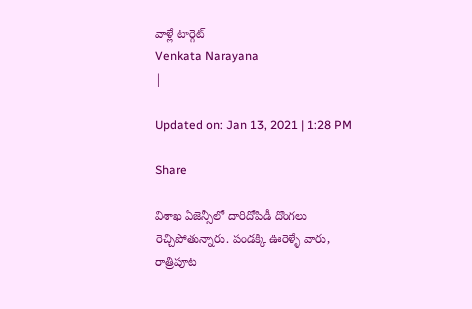వాళ్లే టార్గెట్
Venkata Narayana
|

Updated on: Jan 13, 2021 | 1:28 PM

Share

విశాఖ ఏజెన్సీలో దారిదోపిడీ దొంగలు రెచ్చిపోతున్నారు. పండక్కి ఊరెళ్ళే వారు, రాత్రిపూట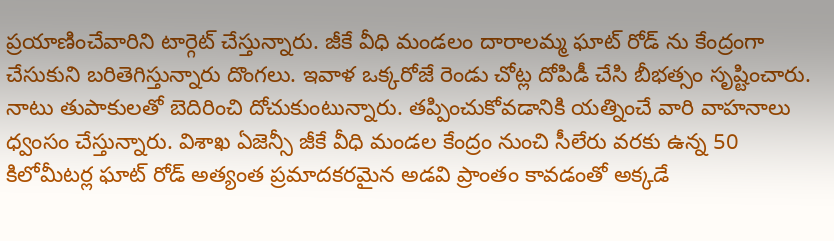ప్రయాణించేవారిని టార్గెట్ చేస్తున్నారు. జీకే వీధి మండలం దారాలమ్మ ఘాట్ రోడ్ ను కేంద్రంగా చేసుకుని బరితెగిస్తున్నారు దొంగలు. ఇవాళ ఒక్కరోజే రెండు చోట్ల దోపిడీ చేసి బీభత్సం సృష్టించారు. నాటు తుపాకులతో బెదిరించి దోచుకుంటున్నారు. తప్పించుకోవడానికి యత్నించే వారి వాహనాలు ధ్వంసం చేస్తున్నారు. విశాఖ ఏజెన్సీ జీకే వీధి మండల కేంద్రం నుంచి సీలేరు వరకు ఉన్న 50 కిలోమీటర్ల ఘాట్ రోడ్ అత్యంత ప్రమాదకరమైన అడవి ప్రాంతం కావడంతో అక్కడే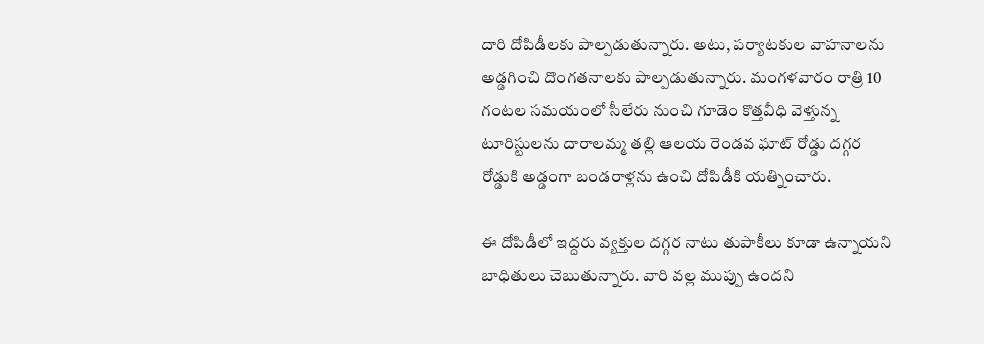దారి దోపిడీలకు పాల్పడుతున్నారు. అటు, పర్యాటకుల వాహనాలను అడ్డగించి దొంగతనాలకు పాల్పడుతున్నారు. మంగళవారం రాత్రి 10 గంటల సమయంలో సీలేరు నుంచి గూడెం కొత్తవీధి వెళ్తున్న టూరిస్టులను దారాలమ్మ తల్లి ఆలయ రెండవ ఘాట్ రోడ్డు దగ్గర రోడ్డుకి అడ్డంగా బండరాళ్లను ఉంచి దోపిడీకి యత్నించారు.

ఈ దోపిడీలో ఇద్దరు వ్యక్తుల దగ్గర నాటు తుపాకీలు కూడా ఉన్నాయని బాధితులు చెబుతున్నారు. వారి వల్ల ముప్పు ఉందని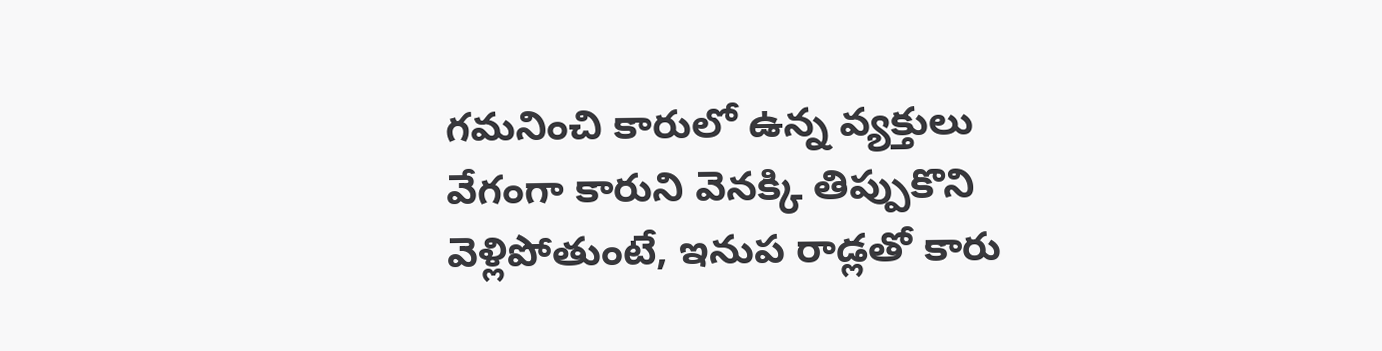గమనించి కారులో ఉన్న వ్యక్తులు వేగంగా కారుని వెనక్కి తిప్పుకొని వెళ్లిపోతుంటే, ఇనుప రాడ్లతో కారు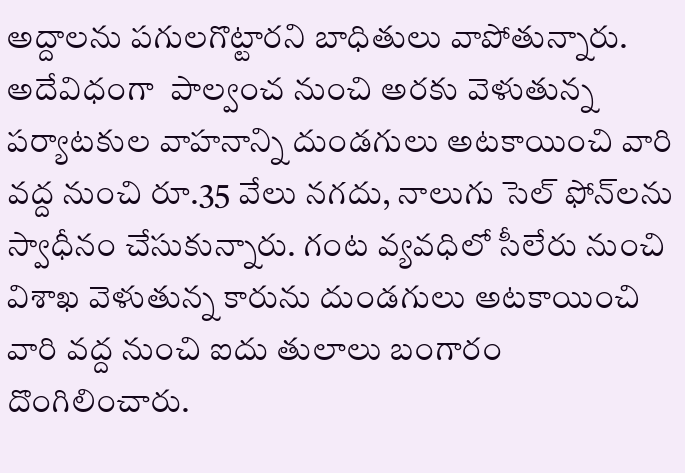అద్దాలను పగులగొట్టారని బాధితులు వాపోతున్నారు. అదేవిధంగా  పాల్వంచ నుంచి అర‌కు వెళుతున్న ప‌ర్యాట‌కుల వాహ‌నాన్ని దుండ‌గులు అట‌కాయించి వారి వ‌ద్ద నుంచి రూ.35 వేలు న‌గ‌దు, నాలుగు సెల్ ఫోన్‌ల‌ను స్వాధీనం చేసుకున్నారు. గంట వ్యవ‌ధిలో సీలేరు నుంచి విశాఖ వెళుతున్న కారును దుండ‌గులు అట‌కాయించి వారి వ‌ద్ద నుంచి ఐదు తులాలు బంగారం దొంగిలించారు.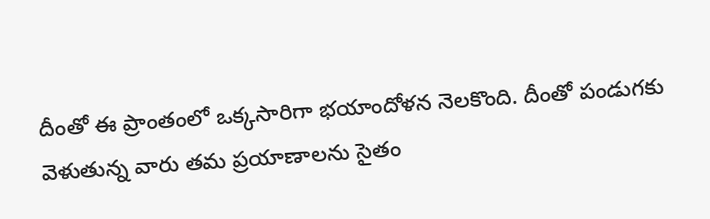దీంతో ఈ ప్రాంతంలో ఒక్కసారిగా భ‌యాందోళ‌న నెల‌కొంది. దీంతో పండుగ‌కు వెళుతున్న వారు త‌మ ప్రయాణాల‌ను సైతం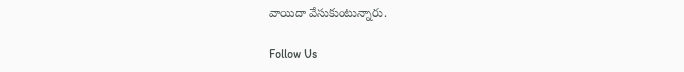వాయిదా వేసుకుంటున్నారు.

Follow Us